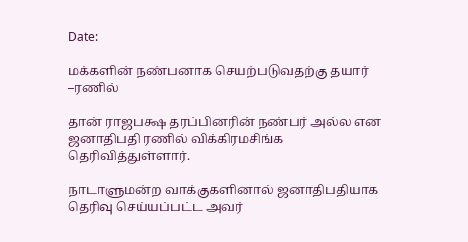Date:

மக்களின் நண்பனாக செயற்படுவதற்கு தயார் –ரணில்

தான் ராஜபக்ஷ தரப்பினரின் நண்பர் அல்ல என ஜனாதிபதி ரணில் விக்கிரமசிங்க தெரிவித்துள்ளார்.

நாடாளுமன்ற வாக்குகளினால் ஜனாதிபதியாக தெரிவு செய்யப்பட்ட அவர்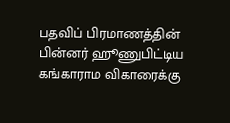பதவிப் பிரமாணத்தின் பின்னர் ஹூணுபிட்டிய கங்காராம விகாரைக்கு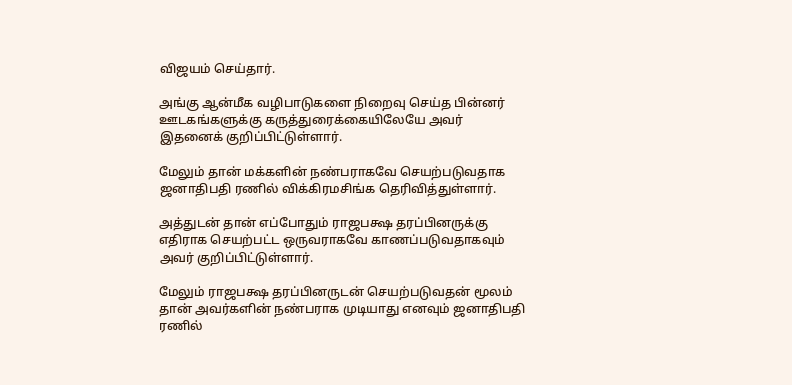விஜயம் செய்தார்.

அங்கு ஆன்மீக வழிபாடுகளை நிறைவு செய்த பின்னர் ஊடகங்களுக்கு கருத்துரைக்கையிலேயே அவர் இதனைக் குறிப்பிட்டுள்ளார்.

மேலும் தான் மக்களின் நண்பராகவே செயற்படுவதாக ஜனாதிபதி ரணில் விக்கிரமசிங்க தெரிவித்துள்ளார்.

அத்துடன் தான் எப்போதும் ராஜபக்ஷ தரப்பினருக்கு எதிராக செயற்பட்ட ஒருவராகவே காணப்படுவதாகவும் அவர் குறிப்பிட்டுள்ளார்.

மேலும் ராஜபக்ஷ தரப்பினருடன் செயற்படுவதன் மூலம் தான் அவர்களின் நண்பராக முடியாது எனவும் ஜனாதிபதி ரணில்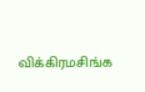விக்கிரமசிங்க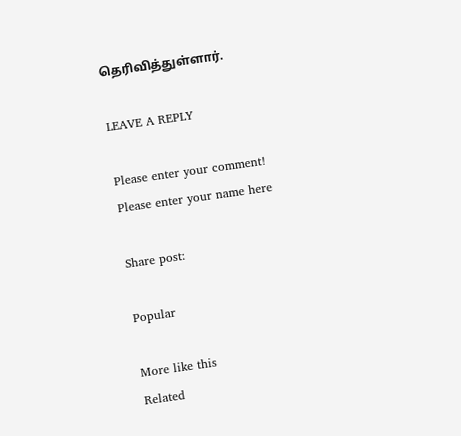தெரிவித்துள்ளார்.

LEAVE A REPLY

Please enter your comment!
Please enter your name here

Share post:

Popular

More like this
Related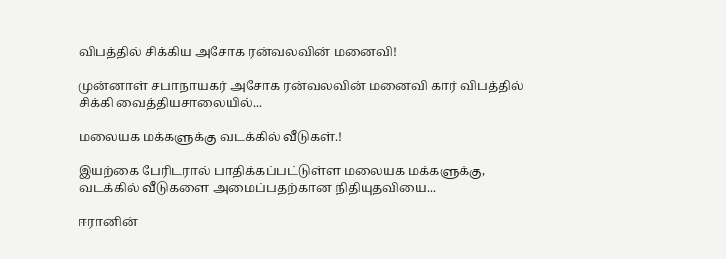விபத்தில் சிக்கிய அசோக ரன்வலவின் மனைவி!

முன்னாள் சபாநாயகர் அசோக ரன்வலவின் மனைவி கார் விபத்தில் சிக்கி வைத்தியசாலையில்...

மலையக மக்களுக்கு வடக்கில் வீடுகள்.!

இயற்கை பேரிடரால் பாதிக்கப்பட்டுள்ள மலையக மக்களுக்கு, வடக்கில் வீடுகளை அமைப்பதற்கான நிதியுதவியை...

ஈரானின்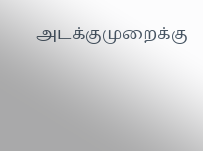அடக்குமுறைக்கு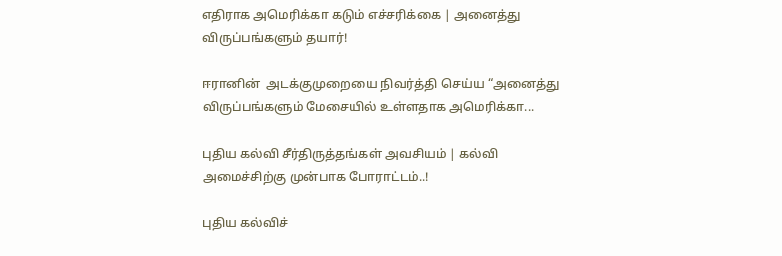எதிராக அமெரிக்கா கடும் எச்சரிக்கை | அனைத்து விருப்பங்களும் தயார்!

ஈரானின்  அடக்குமுறையை நிவர்த்தி செய்ய “அனைத்து விருப்பங்களும் மேசையில் உள்ளதாக அமெரிக்கா...

புதிய கல்வி சீர்திருத்தங்கள் அவசியம் | கல்வி அமைச்சிற்கு முன்பாக போராட்டம்..!

புதிய கல்விச்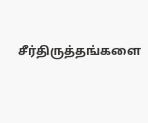சீர்திருத்தங்களை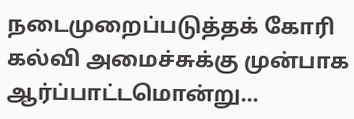நடைமுறைப்படுத்தக் கோரி கல்வி அமைச்சுக்கு முன்பாக ஆர்ப்பாட்டமொன்று...